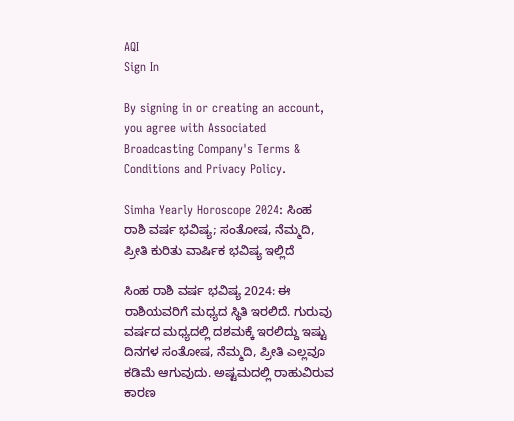AQI
Sign In

By signing in or creating an account, you agree with Associated Broadcasting Company's Terms & Conditions and Privacy Policy.

Simha Yearly Horoscope 2024: ಸಿಂಹ ರಾಶಿ ವರ್ಷ ಭವಿಷ್ಯ; ಸಂತೋಷ, ನೆಮ್ಮದಿ, ಪ್ರೀತಿ ಕುರಿತು ವಾರ್ಷಿಕ ಭವಿಷ್ಯ ಇಲ್ಲಿದೆ

ಸಿಂಹ ರಾಶಿ ವರ್ಷ ಭವಿಷ್ಯ 2024: ಈ ರಾಶಿಯವರಿಗೆ ಮಧ್ಯದ ಸ್ಥಿತಿ ಇರಲಿದೆ. ಗುರುವು ವರ್ಷದ ಮಧ್ಯದಲ್ಲಿ ದಶಮಕ್ಕೆ ಇರಲಿದ್ದು ಇಷ್ಟು ದಿನಗಳ ಸಂತೋಷ, ನೆಮ್ಮದಿ, ಪ್ರೀತಿ ಎಲ್ಲವೂ ಕಡಿಮೆ ಆಗುವುದು. ಅಷ್ಟಮದಲ್ಲಿ ರಾಹುವಿರುವ ಕಾರಣ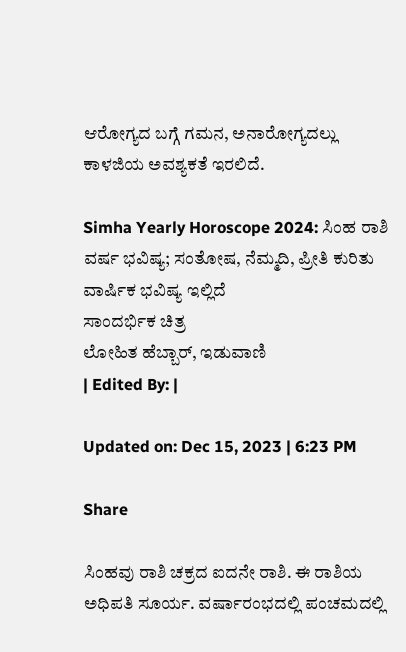ಆರೋಗ್ಯದ ಬಗ್ಗೆ ಗಮನ, ಅನಾರೋಗ್ಯದಲ್ಲು ಕಾಳಜಿಯ ಅವಶ್ಯಕತೆ ಇರಲಿದೆ.

Simha Yearly Horoscope 2024: ಸಿಂಹ ರಾಶಿ ವರ್ಷ ಭವಿಷ್ಯ; ಸಂತೋಷ, ನೆಮ್ಮದಿ, ಪ್ರೀತಿ ಕುರಿತು ವಾರ್ಷಿಕ ಭವಿಷ್ಯ ಇಲ್ಲಿದೆ
ಸಾಂದರ್ಭಿಕ ಚಿತ್ರ
ಲೋಹಿತ ಹೆಬ್ಬಾರ್, ಇಡುವಾಣಿ
| Edited By: |

Updated on: Dec 15, 2023 | 6:23 PM

Share

ಸಿಂಹವು ರಾಶಿ ಚಕ್ರದ ಐದನೇ ರಾಶಿ. ಈ ರಾಶಿಯ ಅಧಿಪತಿ ಸೂರ್ಯ. ವರ್ಷಾರಂಭದಲ್ಲಿ ಪಂಚಮದಲ್ಲಿ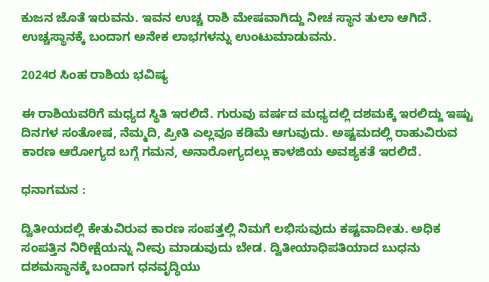ಕುಜನ ಜೊತೆ ಇರುವನು. ಇವನ ಉಚ್ಚ ರಾಶಿ ಮೇಷವಾಗಿದ್ದು ನೀಚ ಸ್ಥಾನ ತುಲಾ ಆಗಿದೆ. ಉಚ್ಚಸ್ಥಾನಕ್ಕೆ ಬಂದಾಗ ಅನೇಕ ಲಾಭಗಳನ್ನು ಉಂಟುಮಾಡುವನು.

2024ರ ಸಿಂಹ ರಾಶಿಯ ಭವಿಷ್ಯ

ಈ ರಾಶಿಯವರಿಗೆ ಮಧ್ಯದ ಸ್ಥಿತಿ ಇರಲಿದೆ. ಗುರುವು ವರ್ಷದ ಮಧ್ಯದಲ್ಲಿ ದಶಮಕ್ಕೆ ಇರಲಿದ್ದು ಇಷ್ಟು ದಿನಗಳ ಸಂತೋಷ, ನೆಮ್ಮದಿ, ಪ್ರೀತಿ ಎಲ್ಲವೂ ಕಡಿಮೆ ಆಗುವುದು. ಅಷ್ಟಮದಲ್ಲಿ ರಾಹುವಿರುವ ಕಾರಣ ಆರೋಗ್ಯದ ಬಗ್ಗೆ ಗಮನ, ಅನಾರೋಗ್ಯದಲ್ಲು ಕಾಳಜಿಯ ಅವಶ್ಯಕತೆ ಇರಲಿದೆ.

ಧನಾಗಮನ :

ದ್ವಿತೀಯದಲ್ಲಿ ಕೇತುವಿರುವ ಕಾರಣ ಸಂಪತ್ತಲ್ಲಿ ನಿಮಗೆ ಲಭಿಸುವುದು ಕಷ್ಟವಾದೀತು. ಅಧಿಕ ಸಂಪತ್ತಿನ ನಿರೀಕ್ಷೆಯನ್ನು ನೀವು ಮಾಡುವುದು ಬೇಡ. ದ್ವಿತೀಯಾಧಿಪತಿಯಾದ ಬುಧನು ದಶಮಸ್ಥಾನಕ್ಕೆ ಬಂದಾಗ ಧನವೃದ್ಧಿಯು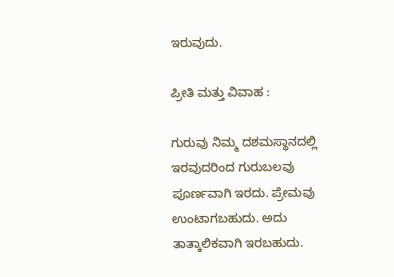ಇರುವುದು.

ಪ್ರೀತಿ ಮತ್ತು ವಿವಾಹ :

ಗುರುವು ನಿಮ್ಮ ದಶಮಸ್ಥಾನದಲ್ಲಿ ಇರವುದರಿಂದ‌ ಗುರುಬಲವು ಪೂರ್ಣವಾಗಿ ಇರದು. ಪ್ರೇಮವು ಉಂಟಾಗಬಹುದು. ಅದು ತಾತ್ಕಾಲಿಕವಾಗಿ ಇರಬಹುದು.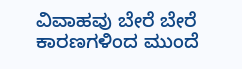ವಿವಾಹವು ಬೇರೆ ಬೇರೆ ಕಾರಣಗಳಿಂದ ಮುಂದೆ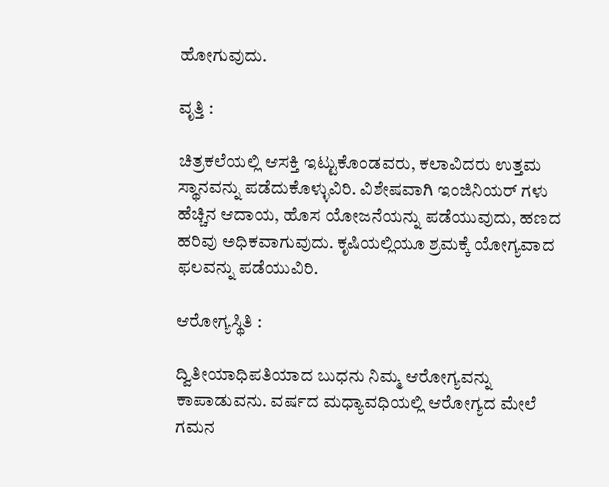ಹೋಗುವುದು.

ವೃತ್ತಿ :

ಚಿತ್ರಕಲೆಯಲ್ಲಿ‌ ಆಸಕ್ತಿ ಇಟ್ಟುಕೊಂಡವರು, ಕಲಾವಿದರು ಉತ್ತಮ ಸ್ಥಾನವನ್ನು ಪಡೆದುಕೊಳ್ಳುವಿರಿ. ವಿಶೇಷವಾಗಿ ಇಂಜಿನಿಯರ್ ಗಳು ಹೆಚ್ಚಿನ ಆದಾಯ, ಹೊಸ ಯೋಜನೆಯನ್ನು ಪಡೆಯುವುದು, ಹಣದ ಹರಿವು ಅಧಿಕವಾಗುವುದು. ಕೃಷಿಯಲ್ಲಿಯೂ ಶ್ರಮಕ್ಕೆ ಯೋಗ್ಯವಾದ ಫಲವನ್ನು ಪಡೆಯುವಿರಿ.

ಆರೋಗ್ಯಸ್ಥಿತಿ :

ದ್ವಿತೀಯಾಧಿಪತಿಯಾದ ಬುಧನು ನಿಮ್ಮ ಆರೋಗ್ಯವನ್ನು ಕಾಪಾಡುವನು‌. ವರ್ಷದ ಮಧ್ಯಾವಧಿಯಲ್ಲಿ ಆರೋಗ್ಯದ ಮೇಲೆ ಗಮನ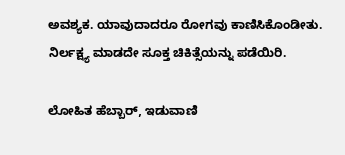ಅವಶ್ಯಕ. ಯಾವುದಾದರೂ ರೋಗವು ಕಾಣಿಸಿಕೊಂಡೀತು. ನಿರ್ಲಕ್ಷ್ಯ ಮಾಡದೇ ಸೂಕ್ತ ಚಿಕಿತ್ಸೆಯನ್ನು ಪಡೆಯಿರಿ.

ಲೋಹಿತ ಹೆಬ್ಬಾರ್, ಇಡುವಾಣಿ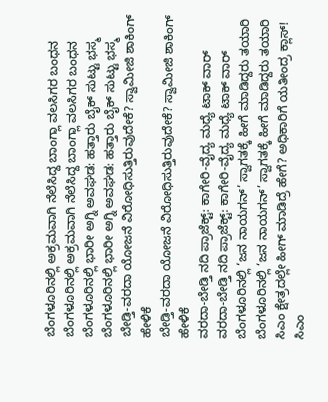ಬೆಂಗಳೂರಿನಲ್ಲಿ ಅಕ್ರಮವಾಗಿ ನೆಲೆಸಿದ್ದ ಬಾಂಗ್ಲಾ ವಲಸಿಗರ ಬಂಧನ
ಬೆಂಗಳೂರಿನಲ್ಲಿ ಅಕ್ರಮವಾಗಿ ನೆಲೆಸಿದ್ದ ಬಾಂಗ್ಲಾ ವಲಸಿಗರ ಬಂಧನ
ಬೆಂಗಳೂರಿನಲ್ಲಿ ಭಾರೀ ಅಗ್ನಿ ಅವಘಡ: ಹತ್ತಾರು ಬೈಕ್ ಸುಟ್ಟು ಭಸ್ಮ
ಬೆಂಗಳೂರಿನಲ್ಲಿ ಭಾರೀ ಅಗ್ನಿ ಅವಘಡ: ಹತ್ತಾರು ಬೈಕ್ ಸುಟ್ಟು ಭಸ್ಮ
ಬೇಡ್ತಿ-ವರದಾ ಯೋಜನೆ ವಿರೋಧಿಸುತ್ತಿರುವುದೇಕೆ? ಸ್ವಾಮೀಜಿ ಶಾಕಿಂಗ್ ಹೇಳಿಕೆ
ಬೇಡ್ತಿ-ವರದಾ ಯೋಜನೆ ವಿರೋಧಿಸುತ್ತಿರುವುದೇಕೆ? ಸ್ವಾಮೀಜಿ ಶಾಕಿಂಗ್ ಹೇಳಿಕೆ
ವರದಾ-ಬೇಡ್ತಿ ನದಿ ಪ್ರಾಜೆಕ್ಟ್: ಕಾಗೇರಿ-ವೈದ್ಯ ಮಧ್ಯೆ ಟಾಕ್ ವಾರ್
ವರದಾ-ಬೇಡ್ತಿ ನದಿ ಪ್ರಾಜೆಕ್ಟ್: ಕಾಗೇರಿ-ವೈದ್ಯ ಮಧ್ಯೆ ಟಾಕ್ ವಾರ್
ಬೆಂಗಳೂರಿನಲ್ಲಿ ‘ಜನ ನಾಯಗನ್’ ಸ್ವಾಗತಕ್ಕೆ ಹೀಗೆ ಮಾಡಿದ್ದರು ತಯಾರಿ
ಬೆಂಗಳೂರಿನಲ್ಲಿ ‘ಜನ ನಾಯಗನ್’ ಸ್ವಾಗತಕ್ಕೆ ಹೀಗೆ ಮಾಡಿದ್ದರು ತಯಾರಿ
ಸಿಎಂ ಕ್ಷೇತ್ರದಲ್ಲೇ ಹೀಗ್ ಮಾಡಿದ್ರೆ ಹೇಗೆ? ಅಧಿಕಾರಿಗೆ ಯತೀಂದ್ರ ಕ್ಲಾಸ್!
ಸಿಎಂ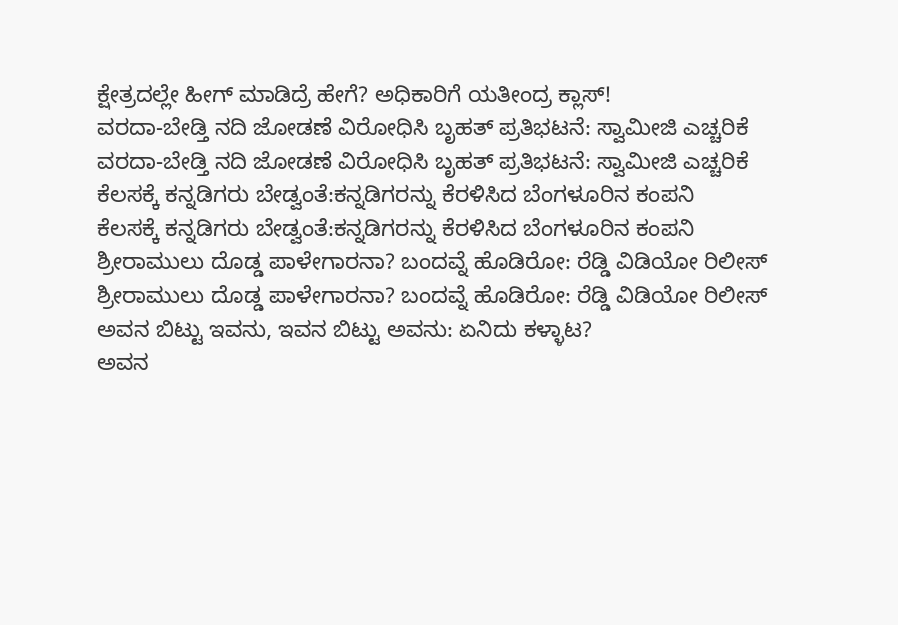ಕ್ಷೇತ್ರದಲ್ಲೇ ಹೀಗ್ ಮಾಡಿದ್ರೆ ಹೇಗೆ? ಅಧಿಕಾರಿಗೆ ಯತೀಂದ್ರ ಕ್ಲಾಸ್!
ವರದಾ-ಬೇಡ್ತಿ ನದಿ ಜೋಡಣೆ ವಿರೋಧಿಸಿ ಬೃಹತ್ ಪ್ರತಿಭಟನೆ: ಸ್ವಾಮೀಜಿ ಎಚ್ಚರಿಕೆ
ವರದಾ-ಬೇಡ್ತಿ ನದಿ ಜೋಡಣೆ ವಿರೋಧಿಸಿ ಬೃಹತ್ ಪ್ರತಿಭಟನೆ: ಸ್ವಾಮೀಜಿ ಎಚ್ಚರಿಕೆ
ಕೆಲಸಕ್ಕೆ ಕನ್ನಡಿಗರು ಬೇಡ್ವಂತೆ:ಕನ್ನಡಿಗರನ್ನು ಕೆರಳಿಸಿದ ಬೆಂಗಳೂರಿನ ಕಂಪನಿ
ಕೆಲಸಕ್ಕೆ ಕನ್ನಡಿಗರು ಬೇಡ್ವಂತೆ:ಕನ್ನಡಿಗರನ್ನು ಕೆರಳಿಸಿದ ಬೆಂಗಳೂರಿನ ಕಂಪನಿ
ಶ್ರೀರಾಮುಲು ದೊಡ್ಡ ಪಾಳೇಗಾರನಾ? ಬಂದವ್ನೆ ಹೊಡಿರೋ: ರೆಡ್ಡಿ ವಿಡಿಯೋ ರಿಲೀಸ್‌
ಶ್ರೀರಾಮುಲು ದೊಡ್ಡ ಪಾಳೇಗಾರನಾ? ಬಂದವ್ನೆ ಹೊಡಿರೋ: ರೆಡ್ಡಿ ವಿಡಿಯೋ ರಿಲೀಸ್‌
ಅವನ ಬಿಟ್ಟು ಇವನು, ಇವನ ಬಿಟ್ಟು ಅವನು: ಏನಿದು ಕಳ್ಳಾಟ?
ಅವನ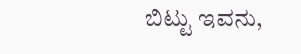ಬಿಟ್ಟು ಇವನು,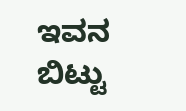ಇವನ ಬಿಟ್ಟು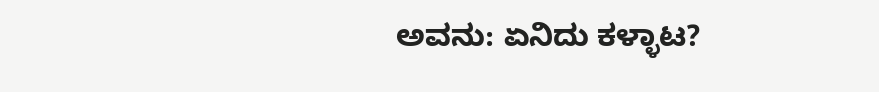ಅವನು: ಏನಿದು ಕಳ್ಳಾಟ?